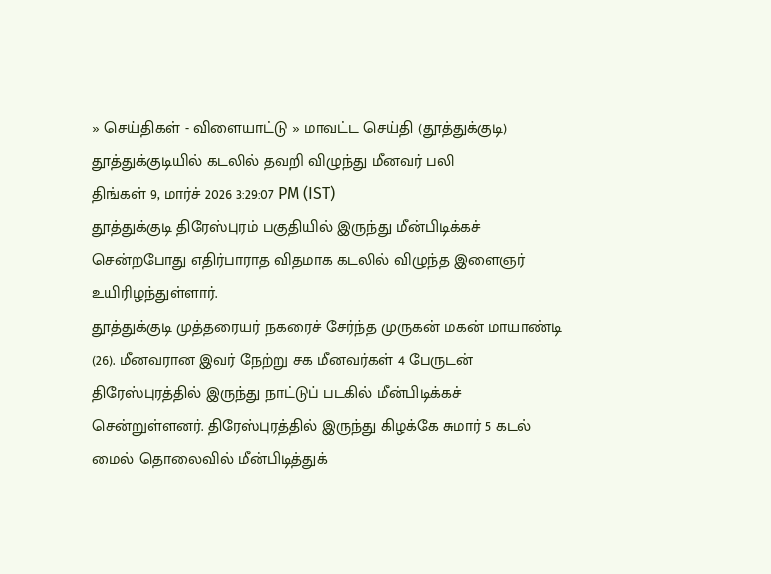» செய்திகள் - விளையாட்டு » மாவட்ட செய்தி (தூத்துக்குடி)
தூத்துக்குடியில் கடலில் தவறி விழுந்து மீனவர் பலி
திங்கள் 9, மார்ச் 2026 3:29:07 PM (IST)
தூத்துக்குடி திரேஸ்புரம் பகுதியில் இருந்து மீன்பிடிக்கச் சென்றபோது எதிர்பாராத விதமாக கடலில் விழுந்த இளைஞர் உயிரிழந்துள்ளார்.
தூத்துக்குடி முத்தரையர் நகரைச் சேர்ந்த முருகன் மகன் மாயாண்டி (26). மீனவரான இவர் நேற்று சக மீனவர்கள் 4 பேருடன் திரேஸ்புரத்தில் இருந்து நாட்டுப் படகில் மீன்பிடிக்கச் சென்றுள்ளனர். திரேஸ்புரத்தில் இருந்து கிழக்கே சுமார் 5 கடல் மைல் தொலைவில் மீன்பிடித்துக்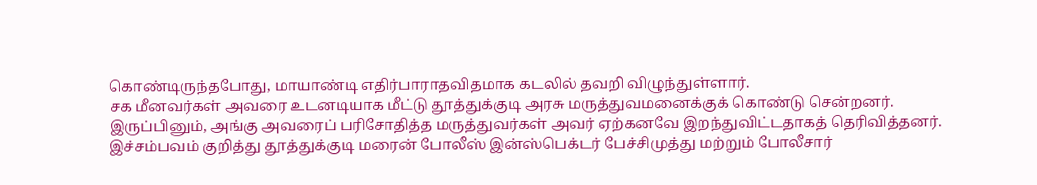கொண்டிருந்தபோது, மாயாண்டி எதிர்பாராதவிதமாக கடலில் தவறி விழுந்துள்ளார்.
சக மீனவர்கள் அவரை உடனடியாக மீட்டு தூத்துக்குடி அரசு மருத்துவமனைக்குக் கொண்டு சென்றனர். இருப்பினும், அங்கு அவரைப் பரிசோதித்த மருத்துவர்கள் அவர் ஏற்கனவே இறந்துவிட்டதாகத் தெரிவித்தனர். இச்சம்பவம் குறித்து தூத்துக்குடி மரைன் போலீஸ் இன்ஸ்பெக்டர் பேச்சிமுத்து மற்றும் போலீசார்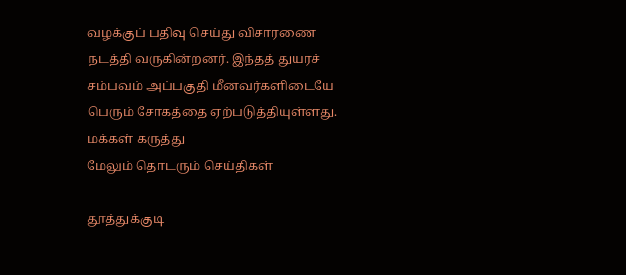வழக்குப் பதிவு செய்து விசாரணை நடத்தி வருகின்றனர். இந்தத் துயரச் சம்பவம் அப்பகுதி மீனவர்களிடையே பெரும் சோகத்தை ஏற்படுத்தியுள்ளது.
மக்கள் கருத்து
மேலும் தொடரும் செய்திகள்

தூத்துக்குடி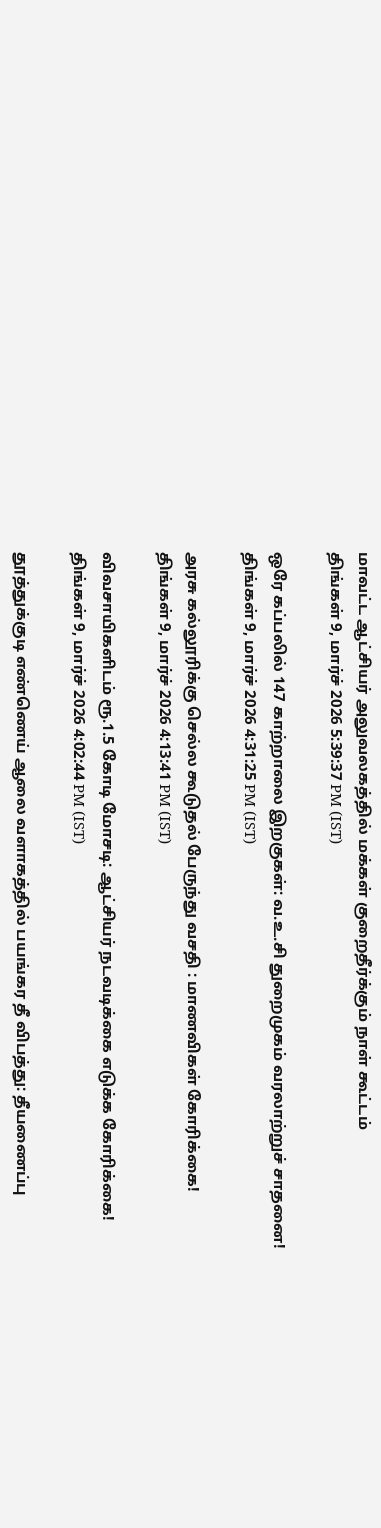மாவட்ட ஆட்சியர் அலுவலகத்தில் மக்கள் குறைதீர்க்கும் நாள் கூட்டம்
திங்கள் 9, மார்ச் 2026 5:39:37 PM (IST)

ஒரே கப்பலில் 147 காற்றாலை இறகுகள்: வ.உ.சி துறைமுகம் வரலாற்றுச் சாதனை!
திங்கள் 9, மார்ச் 2026 4:31:25 PM (IST)

அரசு கல்லூரிக்கு செல்ல கூடுதல் பேருந்து வசதி : மாணவிகள் கோரிக்கை!
திங்கள் 9, மார்ச் 2026 4:13:41 PM (IST)

விவசாயிகளிடம் ரூ.1.5 கோடி மோசடி: ஆட்சியர் நடவடிக்கை எடுக்க கோரிக்கை!
திங்கள் 9, மார்ச் 2026 4:02:44 PM (IST)

தூத்துக்குடி எண்ணெய் ஆலை வளாகத்தில் பயங்கர தீ விபத்து: தீயணைப்பு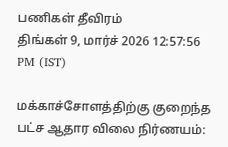பணிகள் தீவிரம்
திங்கள் 9, மார்ச் 2026 12:57:56 PM (IST)

மக்காச்சோளத்திற்கு குறைந்த பட்ச ஆதார விலை நிர்ணயம்: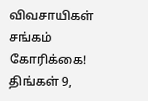விவசாயிகள் சங்கம் கோரிக்கை!
திங்கள் 9,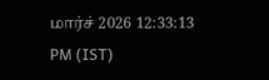மார்ச் 2026 12:33:13 PM (IST)